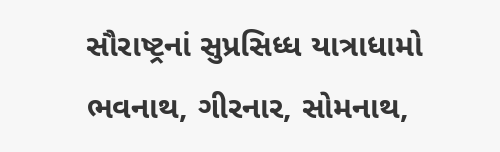સૌરાષ્ટ્રનાં સુપ્રસિધ્ધ યાત્રાધામો ભવનાથ, ગીરનાર, સોમનાથ,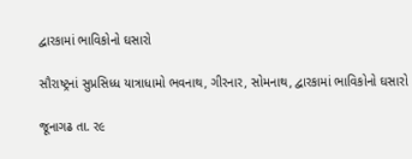દ્વારકામાં ભાવિકોનો ઘસારો

સૌરાષ્ટ્રનાં સુપ્રસિધ્ધ યાત્રાધામો ભવનાથ, ગીરનાર, સોમનાથ, દ્વારકામાં ભાવિકોનો ઘસારો

જૂનાગઢ તા. ર૯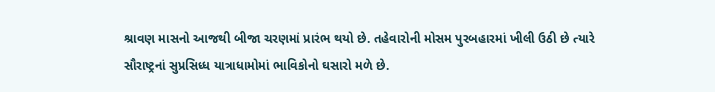શ્રાવણ માસનો આજથી બીજા ચરણમાં પ્રારંભ થયો છે. તહેવારોની મોસમ પુરબહારમાં ખીલી ઉઠી છે ત્યારે સૌરાષ્ટ્રનાં સુપ્રસિધ્ધ યાત્રાધામોમાં ભાવિકોનો ઘસારો મળે છે.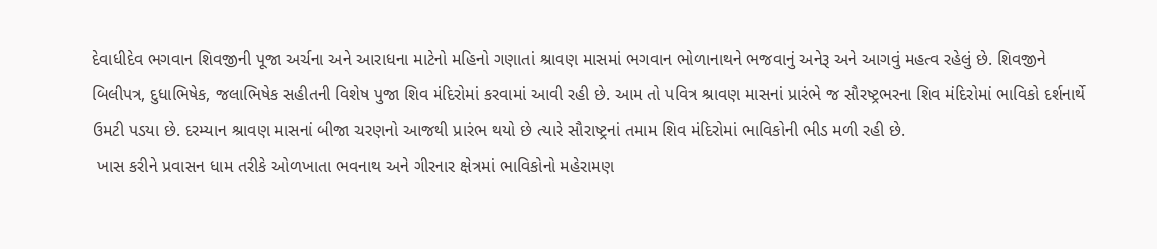દેવાધીદેવ ભગવાન શિવજીની પૂજા અર્ચના અને આરાધના માટેનો મહિનો ગણાતાં શ્રાવણ માસમાં ભગવાન ભોળાનાથને ભજવાનું અનેરૂ અને આગવું મહત્વ રહેલું છે. શિવજીને બિલીપત્ર, દુધાભિષેક, જલાભિષેક સહીતની વિશેષ પુજા શિવ મંદિરોમાં કરવામાં આવી રહી છે. આમ તો પવિત્ર શ્રાવણ માસનાં પ્રારંભે જ સૌરષ્ટ્રભરના શિવ મંદિરોમાં ભાવિકો દર્શનાર્થે ઉમટી પડયા છે. દરમ્યાન શ્રાવણ માસનાં બીજા ચરણનો આજથી પ્રારંભ થયો છે ત્યારે સૌરાષ્ટ્રનાં તમામ શિવ મંદિરોમાં ભાવિકોની ભીડ મળી રહી છે.
 ખાસ કરીને પ્રવાસન ધામ તરીકે ઓળખાતા ભવનાથ અને ગીરનાર ક્ષેત્રમાં ભાવિકોનો મહેરામણ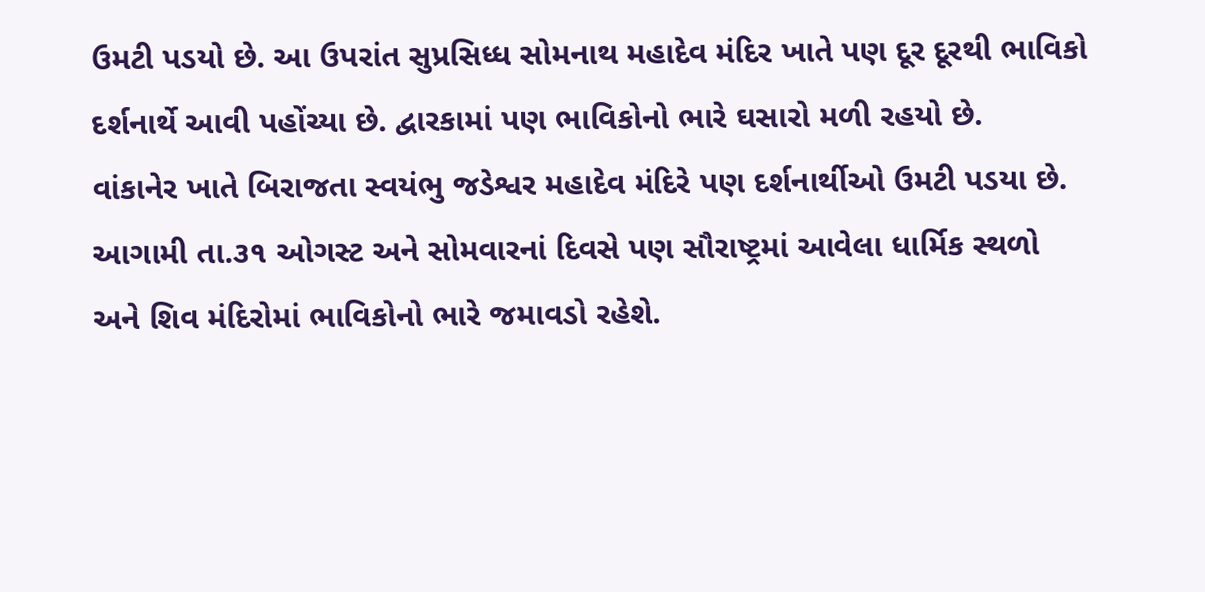ઉમટી પડયો છે. આ ઉપરાંત સુપ્રસિધ્ધ સોમનાથ મહાદેવ મંદિર ખાતે પણ દૂર દૂરથી ભાવિકો દર્શનાર્થે આવી પહોંચ્યા છે. દ્વારકામાં પણ ભાવિકોનો ભારે ઘસારો મળી રહયો છે.
વાંકાનેર ખાતે બિરાજતા સ્વયંભુ જડેશ્વર મહાદેવ મંદિરે પણ દર્શનાર્થીઓ ઉમટી પડયા છે. આગામી તા.૩૧ ઓગસ્ટ અને સોમવારનાં દિવસે પણ સૌરાષ્ટ્રમાં આવેલા ધાર્મિક સ્થળો અને શિવ મંદિરોમાં ભાવિકોનો ભારે જમાવડો રહેશે.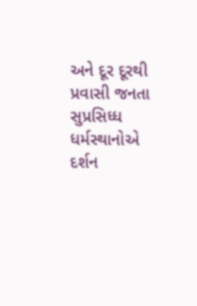અને દૂર દૂરથી પ્રવાસી જનતા સુપ્રસિધ્ધ ધર્મસ્થાનોએ દર્શન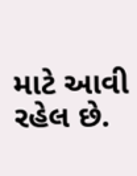માટે આવી રહેલ છે.